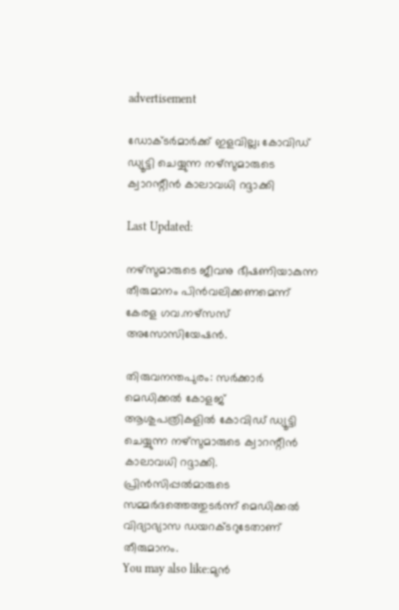advertisement

ഡോക്ടർമാർക്ക് ഇളവില്ല; കോവിഡ് ഡ്യൂട്ടി ചെയ്യുന്ന നഴ്സുമാരുടെ ക്വാറന്റീൻ കാലാവധി റദ്ദാക്കി

Last Updated:

നഴ്‌സുമാരുടെ ജീവനു ഭീഷണിയാകുന്ന തീരുമാനം പിന്‍വലിക്കണമെന്ന് കേരള ഗവ.നഴ്‌സസ് അസോസിയേഷന്‍.

തിരുവനന്തപുരം: സർക്കാർ മെഡിക്കല്‍ കോളജ് ആശുപത്രികളില്‍ കോവിഡ് ഡ്യൂട്ടി ചെയ്യുന്ന നഴ്‌സുമാരുടെ ക്വാറന്റീന്‍ കാലാവധി റദ്ദാക്കി. പ്രിന്‍സിപ്പല്‍മാരുടെ സമ്മര്‍ദത്തെത്തുടര്‍ന്ന് മെഡിക്കല്‍ വിദ്യാഭ്യാസ ഡയറക്ടറുടേതാണ് തീരുമാനം.
You may also like:മുന്‍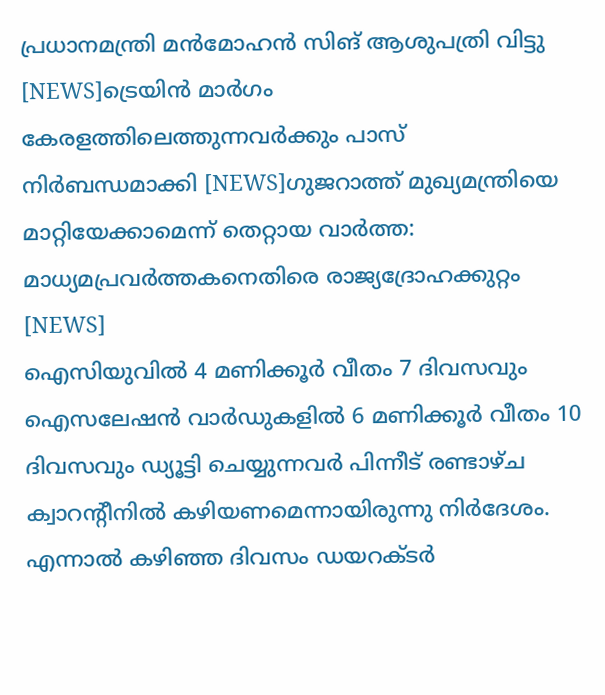പ്രധാനമന്ത്രി മന്‍മോഹന്‍ സിങ് ആശുപത്രി വിട്ടു [NEWS]ട്രെയിൻ മാർഗം കേരളത്തിലെത്തുന്നവർക്കും പാസ് നിർബന്ധമാക്കി [NEWS]ഗുജറാത്ത് മുഖ്യമന്ത്രിയെ മാറ്റിയേക്കാമെന്ന് തെറ്റായ വാർത്ത: മാധ്യമപ്രവർത്തകനെതിരെ രാജ്യദ്രോഹക്കുറ്റം [NEWS]
ഐസിയുവില്‍ 4 മണിക്കൂര്‍ വീതം 7 ദിവസവും ഐസലേഷന്‍ വാര്‍ഡുകളില്‍ 6 മണിക്കൂര്‍ വീതം 10 ദിവസവും ഡ്യൂട്ടി ചെയ്യുന്നവര്‍ പിന്നീട് രണ്ടാഴ്ച ക്വാറന്റീനില്‍ കഴിയണമെന്നായിരുന്നു നിര്‍ദേശം. എന്നാല്‍ കഴിഞ്ഞ ദിവസം ഡയറക്ടര്‍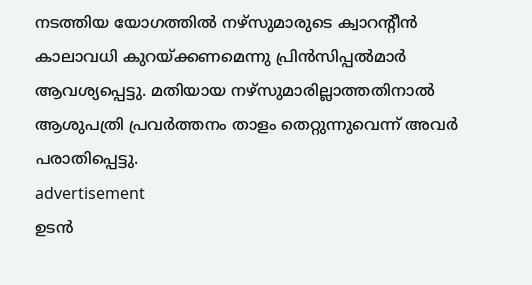നടത്തിയ യോഗത്തില്‍ നഴ്‌സുമാരുടെ ക്വാറന്റീന്‍ കാലാവധി കുറയ്ക്കണമെന്നു പ്രിന്‍സിപ്പല്‍മാര്‍ ആവശ്യപ്പെട്ടു. മതിയായ നഴ്‌സുമാരില്ലാത്തതിനാല്‍ ആശുപത്രി പ്രവര്‍ത്തനം താളം തെറ്റുന്നുവെന്ന് അവര്‍ പരാതിപ്പെട്ടു.
advertisement
ഉടന്‍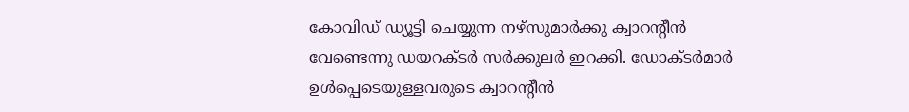കോവിഡ് ഡ്യൂട്ടി ചെയ്യുന്ന നഴ്‌സുമാര്‍ക്കു ക്വാറന്റീന്‍ വേണ്ടെന്നു ഡയറക്ടര്‍ സര്‍ക്കുലര്‍ ഇറക്കി. ഡോക്ടര്‍മാര്‍ ഉള്‍പ്പെടെയുള്ളവരുടെ ക്വാറന്റീന്‍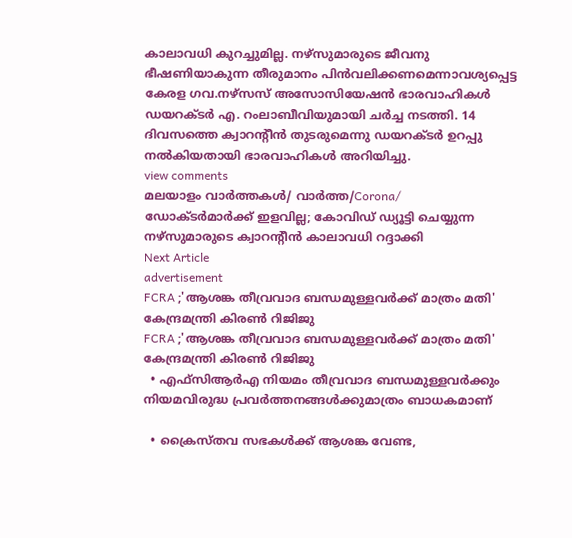കാലാവധി കുറച്ചുമില്ല. നഴ്‌സുമാരുടെ ജീവനു ഭീഷണിയാകുന്ന തീരുമാനം പിന്‍വലിക്കണമെന്നാവശ്യപ്പെട്ട കേരള ഗവ.നഴ്‌സസ് അസോസിയേഷന്‍ ഭാരവാഹികള്‍ ഡയറക്ടര്‍ എ. റംലാബീവിയുമായി ചര്‍ച്ച നടത്തി. 14 ദിവസത്തെ ക്വാറന്റീന്‍ തുടരുമെന്നു ഡയറക്ടര്‍ ഉറപ്പു നല്‍കിയതായി ഭാരവാഹികള്‍ അറിയിച്ചു.
view comments
മലയാളം വാർത്തകൾ/ വാർത്ത/Corona/
ഡോക്ടർമാർക്ക് ഇളവില്ല; കോവിഡ് ഡ്യൂട്ടി ചെയ്യുന്ന നഴ്സുമാരുടെ ക്വാറന്റീൻ കാലാവധി റദ്ദാക്കി
Next Article
advertisement
FCRA ;'ആശങ്ക തീവ്രവാദ ബന്ധമുള്ളവർക്ക് മാത്രം മതി' കേന്ദ്രമന്ത്രി കിരണ്‍ റിജിജു
FCRA ;'ആശങ്ക തീവ്രവാദ ബന്ധമുള്ളവർക്ക് മാത്രം മതി' കേന്ദ്രമന്ത്രി കിരണ്‍ റിജിജു
  • എഫ്‌സിആർഎ നിയമം തീവ്രവാദ ബന്ധമുള്ളവർക്കും നിയമവിരുദ്ധ പ്രവർത്തനങ്ങൾക്കുമാത്രം ബാധകമാണ്

  • ക്രൈസ്തവ സഭകൾക്ക് ആശങ്ക വേണ്ട,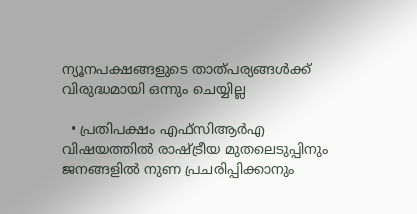ന്യൂനപക്ഷങ്ങളുടെ താത്പര്യങ്ങൾക്ക് വിരുദ്ധമായി ഒന്നും ചെയ്യില്ല

  • പ്രതിപക്ഷം എഫ്‌സിആർഎ വിഷയത്തിൽ രാഷ്ട്രീയ മുതലെടുപ്പിനും ജനങ്ങളിൽ നുണ പ്രചരിപ്പിക്കാനും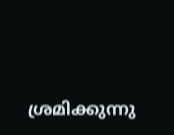ശ്രമിക്കുന്നു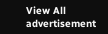View All
advertisement